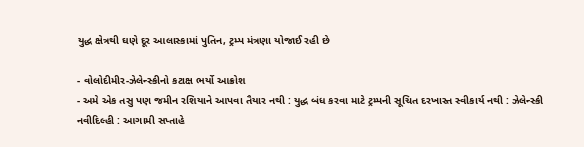યુદ્ધ ક્ષેત્રથી ઘણે દૂર આલાસ્કામાં પુતિન, ટ્રમ્પ મંત્રણા યોજાઈ રહી છે

- વોલોદીમીર-ઝેલેન્સ્કીનો કટાક્ષ ભર્યો આક્રોશ
- અમે એક તસુ પણ જમીન રશિયાને આપવા તૈયાર નથી : યુદ્ધ બંધ કરવા માટે ટ્રમ્પની સૂચિત દરખાસ્ત સ્વીકાર્ય નથી : ઝેલેન્સ્કી
નવીદિલ્હી : આગામી સપ્તાહે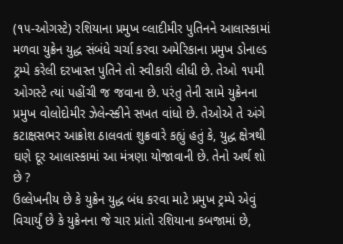(૧૫-ઓગસ્ટે) રશિયાના પ્રમુખ વ્લાદીમીર પુતિનને આલાસ્કામાં મળવા યુક્રેન યુદ્ધ સંબંધે ચર્ચા કરવા અમેરિકાના પ્રમુખ ડોનાલ્ડ ટ્રમ્પે કરેલી દરખાસ્ત પુતિને તો સ્વીકારી લીધી છે. તેઓ ૧૫મી ઓગસ્ટે ત્યાં પહોંચી જ જવાના છે. પરંતુ તેની સામે યુક્રેનના પ્રમુખ વોલોદોમીર ઝેલેન્સ્કીને સખત વાંધો છે. તેઓએ તે અંગે કટાક્ષસભર આક્રોશ ઠાલવતાં શુક્રવારે કહ્યું હતું કે, યુદ્ધ ક્ષેત્રથી ઘણે દૂર આલાસ્કામાં આ મંત્રણા યોજાવાની છે. તેનો અર્થ શો છે ?
ઉલ્લેખનીય છે કે યુક્રેન યુદ્ધ બંધ કરવા માટે પ્રમુખ ટ્રમ્પે એવું વિચાર્યું છે કે યુક્રેનના જે ચાર પ્રાંતો રશિયાના કબજામાં છે,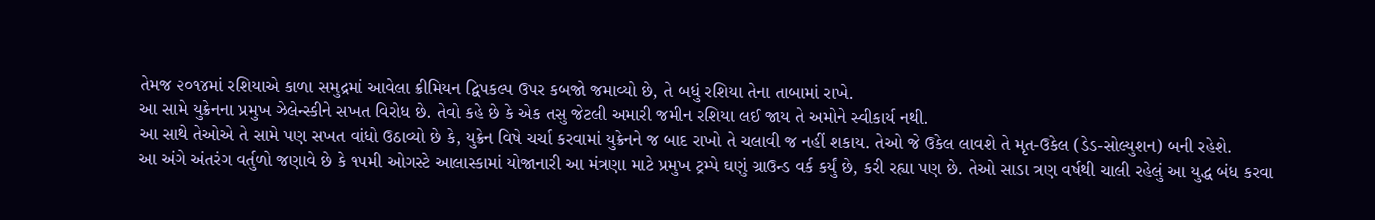તેમજ ૨૦૧૪માં રશિયાએ કાળા સમુદ્રમાં આવેલા ક્રીમિયન દ્વિપકલ્પ ઉપર કબજો જમાવ્યો છે, તે બધું રશિયા તેના તાબામાં રાખે.
આ સામે યુક્રેનના પ્રમુખ ઝેલેન્સ્કીને સખત વિરોધ છે. તેવો કહે છે કે એક તસુ જેટલી અમારી જમીન રશિયા લઈ જાય તે અમોને સ્વીકાર્ય નથી.
આ સાથે તેઓએ તે સામે પણ સખત વાંધો ઉઠાવ્યો છે કે, યુક્રેન વિષે ચર્ચા કરવામાં યુક્રેનને જ બાદ રાખો તે ચલાવી જ નહીં શકાય. તેઓ જે ઉકેલ લાવશે તે મૃત-ઉકેલ (ડેડ-સોલ્યુશન) બની રહેશે.
આ અંગે અંતરંગ વર્તુળો જણાવે છે કે ૧૫મી ઓગસ્ટે આલાસ્કામાં યોજાનારી આ મંત્રણા માટે પ્રમુખ ટ્રમ્પે ઘણું ગ્રાઉન્ડ વર્ક કર્યું છે, કરી રહ્યા પણ છે. તેઓ સાડા ત્રણ વર્ષથી ચાલી રહેલું આ યુદ્ધ બંધ કરવા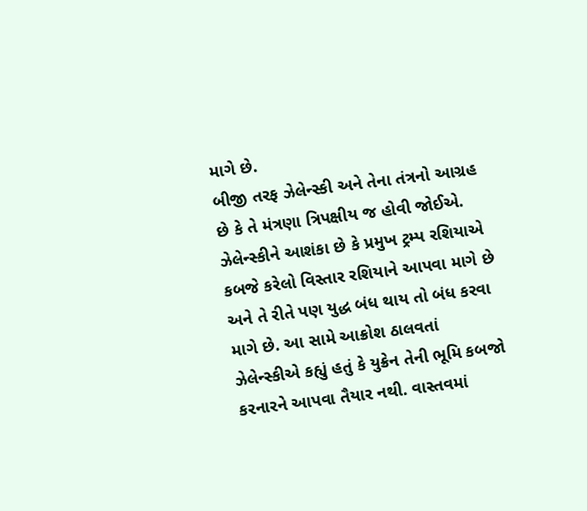માગે છે.
બીજી તરફ ઝેલેન્સ્કી અને તેના તંત્રનો આગ્રહ છે કે તે મંત્રણા ત્રિપક્ષીય જ હોવી જોઈએ.
ઝેલેન્સ્કીને આશંકા છે કે પ્રમુખ ટ્રમ્પ રશિયાએ કબજે કરેલો વિસ્તાર રશિયાને આપવા માગે છે અને તે રીતે પણ યુદ્ધ બંધ થાય તો બંધ કરવા માગે છે. આ સામે આક્રોશ ઠાલવતાં ઝેલેન્સ્કીએ કહ્યું હતું કે યુક્રેન તેની ભૂમિ કબજો કરનારને આપવા તૈયાર નથી. વાસ્તવમાં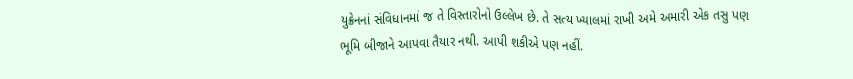યુક્રેનનાં સંવિધાનમાં જ તે વિસ્તારોનો ઉલ્લેખ છે. તે સત્ય ખ્યાલમાં રાખી અમે અમારી એક તસુ પણ ભૂમિ બીજાને આપવા તૈયાર નથી. આપી શકીએ પણ નહીં.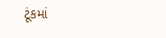ટૂંકમાં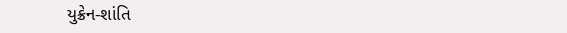યુક્રેન-શાંતિ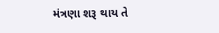મંત્રણા શરૂ થાય તે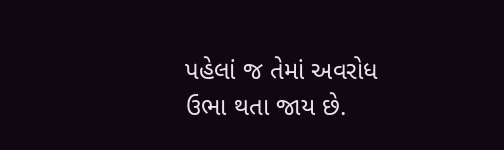પહેલાં જ તેમાં અવરોધ ઉભા થતા જાય છે.